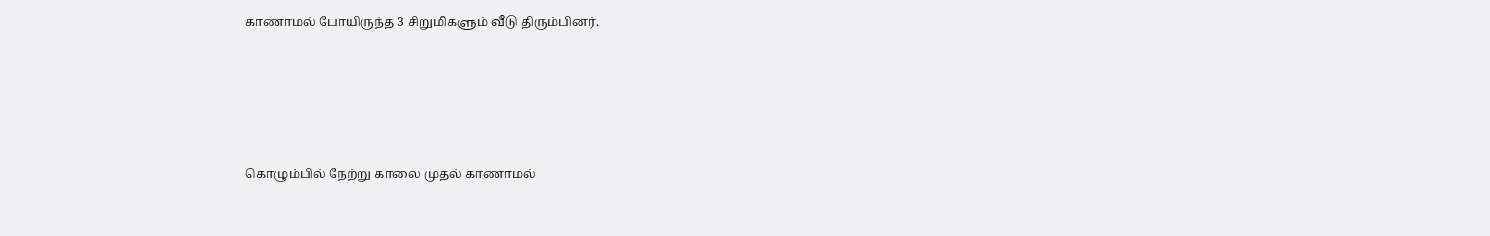காணாமல் போயிருந்த 3 சிறுமிகளும் வீடு திரும்பினர்.





கொழும்பில் நேற்று காலை முதல் காணாமல்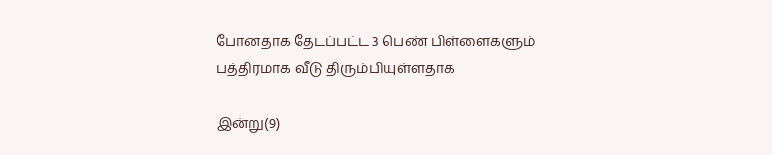போனதாக தேடப்பட்ட 3 பெண் பிள்ளைகளும் பத்திரமாக வீடு திரும்பியுள்ளதாக

இன்று(9)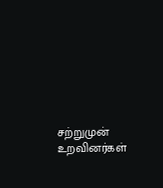சற்றுமுன் உறவினர்கள்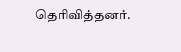தெரிவித்தனர்.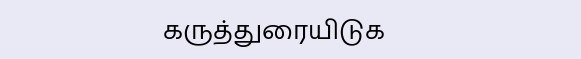கருத்துரையிடுக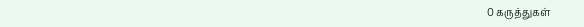0 கருத்துகள்